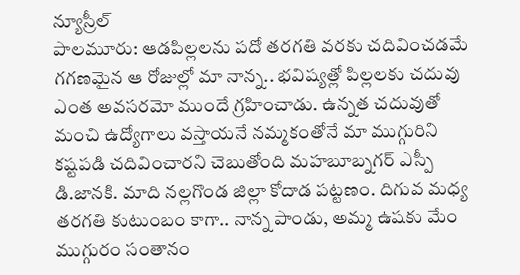న్యూస్రీల్
పాలమూరు: ఆడపిల్లలను పదో తరగతి వరకు చదివించడమే గగణమైన ఆ రోజుల్లో మా నాన్న.. భవిష్యత్లో పిల్లలకు చదువు ఎంత అవసరమో ముందే గ్రహించాడు. ఉన్నత చదువుతో మంచి ఉద్యోగాలు వస్తాయనే నమ్మకంతోనే మా ముగ్గురిని కష్టపడి చదివించారని చెబుతోంది మహబూబ్నగర్ ఎస్పీ డి.జానకి. మాది నల్లగొండ జిల్లా కోదాడ పట్టణం. దిగువ మధ్య తరగతి కుటుంబం కాగా.. నాన్న పాండు, అమ్మ ఉషకు మేం ముగ్గురం సంతానం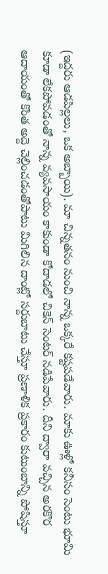(ఇద్దరు ఆడపిల్లలు, ఒక అబ్బాయి). మా చిన్నతనం నుంచి నాన్న ఒక్కరే కష్టపడేవారు. మాకు ఊళ్లో కనీసం సెంటు భూమి కూడా లేకపోవడంతో నాన్న వ్యవసాయం కాకుండా కోదాడలో చికెన్ సెంటర్ నడిపేవారు. దీని ద్వారా వచ్చిన అరకొర ఆదాయంతో కొంత అద్దె చెల్లించడంతోపాటు మిగిలిన దాంట్లో సర్దుబాటు చేస్తూ ప్రణాళిక ప్రకారం కుటుంబాన్ని పోషిస్తూ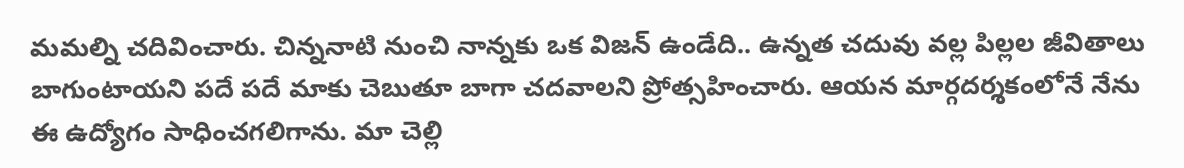మమల్ని చదివించారు. చిన్ననాటి నుంచి నాన్నకు ఒక విజన్ ఉండేది.. ఉన్నత చదువు వల్ల పిల్లల జీవితాలు బాగుంటాయని పదే పదే మాకు చెబుతూ బాగా చదవాలని ప్రోత్సహించారు. ఆయన మార్గదర్శకంలోనే నేను ఈ ఉద్యోగం సాధించగలిగాను. మా చెల్లి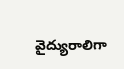వైద్యురాలిగా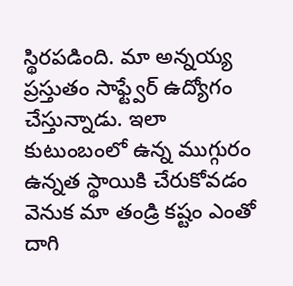స్థిరపడింది. మా అన్నయ్య ప్రస్తుతం సాఫ్ట్వేర్ ఉద్యోగం చేస్తున్నాడు. ఇలా కుటుంబంలో ఉన్న ముగ్గురం ఉన్నత స్థాయికి చేరుకోవడం వెనుక మా తండ్రి కష్టం ఎంతో దాగి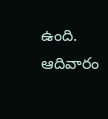ఉంది.
ఆదివారం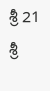శ్రీ 21 శ్రీ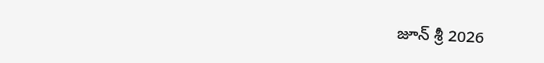జూన్ శ్రీ 2026